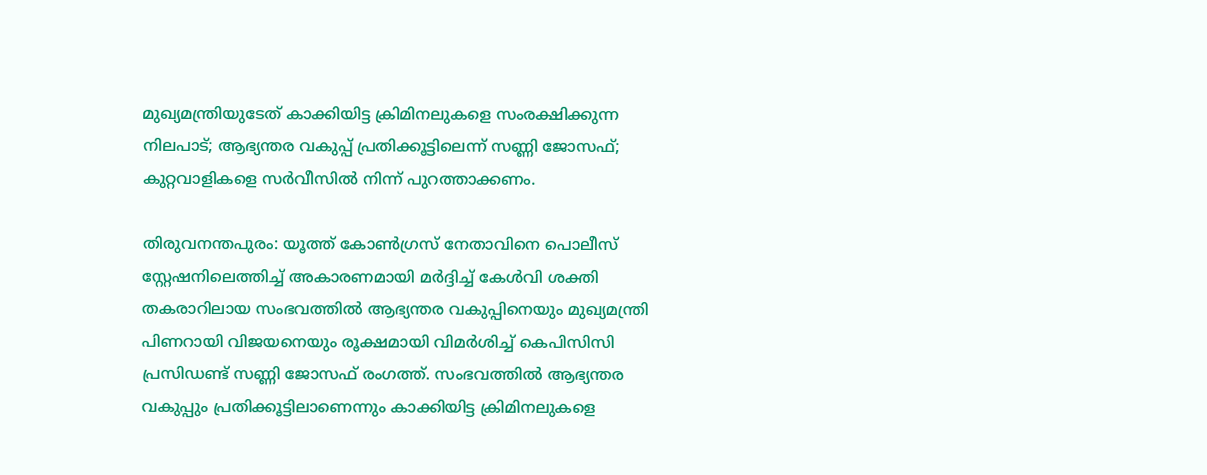മുഖ്യമന്ത്രിയുടേത് കാക്കിയിട്ട ക്രിമിനലുകളെ സംരക്ഷിക്കുന്ന നിലപാട്; ആഭ്യന്തര വകുപ്പ് പ്രതിക്കൂട്ടിലെന്ന് സണ്ണി ജോസഫ്; കുറ്റവാളികളെ സര്‍വീസില്‍ നിന്ന് പുറത്താക്കണം.

തിരുവനന്തപുരം: യൂത്ത് കോണ്‍ഗ്രസ് നേതാവിനെ പൊലീസ് സ്റ്റേഷനിലെത്തിച്ച് അകാരണമായി മര്‍ദ്ദിച്ച് കേള്‍വി ശക്തി തകരാറിലായ സംഭവത്തില്‍ ആഭ്യന്തര വകുപ്പിനെയും മുഖ്യമന്ത്രി പിണറായി വിജയനെയും രൂക്ഷമായി വിമര്‍ശിച്ച് കെപിസിസി പ്രസിഡണ്ട് സണ്ണി ജോസഫ് രംഗത്ത്. സംഭവത്തില്‍ ആഭ്യന്തര വകുപ്പും പ്രതിക്കൂട്ടിലാണെന്നും കാക്കിയിട്ട ക്രിമിനലുകളെ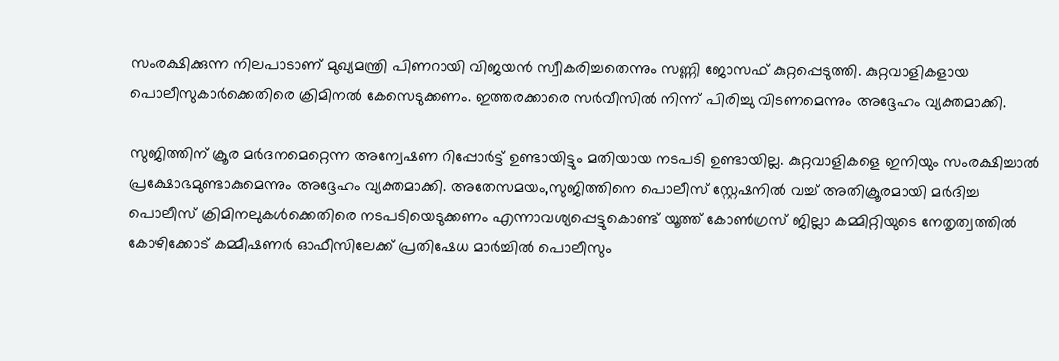സംരക്ഷിക്കുന്ന നിലപാടാണ് മുഖ്യമന്ത്രി പിണറായി വിജയന്‍ സ്വീകരിച്ചതെന്നും സണ്ണി ജോസഫ് കുറ്റപ്പെടുത്തി. കുറ്റവാളികളായ പൊലീസുകാര്‍ക്കെതിരെ ക്രിമിനല്‍ കേസെടുക്കണം. ഇത്തരക്കാരെ സര്‍വീസില്‍ നിന്ന് പിരിച്ചു വിടണമെന്നും അദ്ദേഹം വ്യക്തമാക്കി.

സുജിത്തിന് ക്രൂര മര്‍ദനമെറ്റെന്ന അന്വേഷണ റിപ്പോര്‍ട്ട് ഉണ്ടായിട്ടും മതിയായ നടപടി ഉണ്ടായില്ല. കുറ്റവാളികളെ ഇനിയും സംരക്ഷിച്ചാല്‍ പ്രക്ഷോഭമുണ്ടാകുമെന്നും അദ്ദേഹം വ്യക്തമാക്കി. അതേസമയം,സുജിത്തിനെ പൊലീസ് സ്റ്റേഷനില്‍ വച്ച് അതിക്രൂരമായി മര്‍ദിച്ച പൊലീസ് ക്രിമിനലുകള്‍ക്കെതിരെ നടപടിയെടുക്കണം എന്നാവശ്യപ്പെട്ടുകൊണ്ട് യൂത്ത് കോണ്‍ഗ്രസ് ജില്ലാ കമ്മിറ്റിയുടെ നേതൃത്വത്തില്‍ കോഴിക്കോട് കമ്മീഷണര്‍ ഓഫീസിലേക്ക് പ്രതിഷേധ മാര്‍ച്ചില്‍ പൊലീസും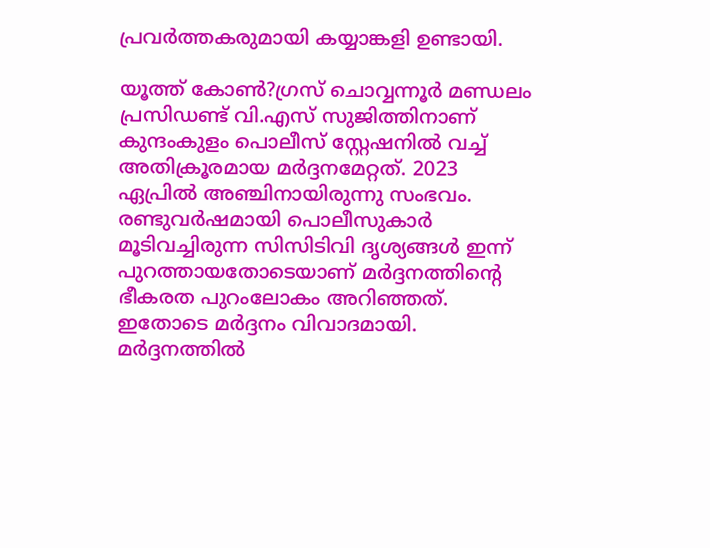പ്രവര്‍ത്തകരുമായി കയ്യാങ്കളി ഉണ്ടായി.

യൂത്ത് കോണ്‍?ഗ്രസ് ചൊവ്വന്നൂര്‍ മണ്ഡലം പ്രസിഡണ്ട് വി.എസ് സുജിത്തിനാണ് കുന്ദംകുളം പൊലീസ് സ്റ്റേഷനില്‍ വച്ച് അതിക്രൂരമായ മര്‍ദ്ദനമേറ്റത്. 2023 ഏപ്രില്‍ അഞ്ചിനായിരുന്നു സംഭവം. രണ്ടുവര്‍ഷമായി പൊലീസുകാര്‍ മൂടിവച്ചിരുന്ന സിസിടിവി ദൃശ്യങ്ങള്‍ ഇന്ന് പുറത്തായതോടെയാണ് മര്‍ദ്ദനത്തിന്റെ ഭീകരത പുറംലോകം അറിഞ്ഞത്. ഇതോടെ മര്‍ദ്ദനം വിവാദമായി. മര്‍ദ്ദനത്തില്‍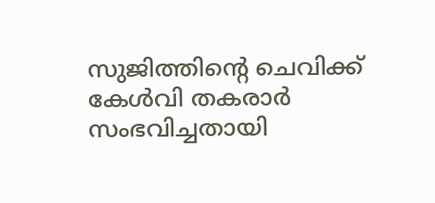സുജിത്തിന്റെ ചെവിക്ക് കേള്‍വി തകരാര്‍ സംഭവിച്ചതായി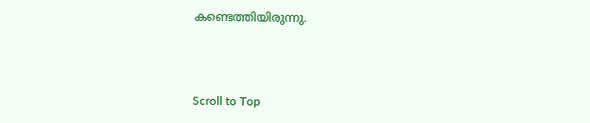കണ്ടെത്തിയിരുന്നു.



Scroll to Top